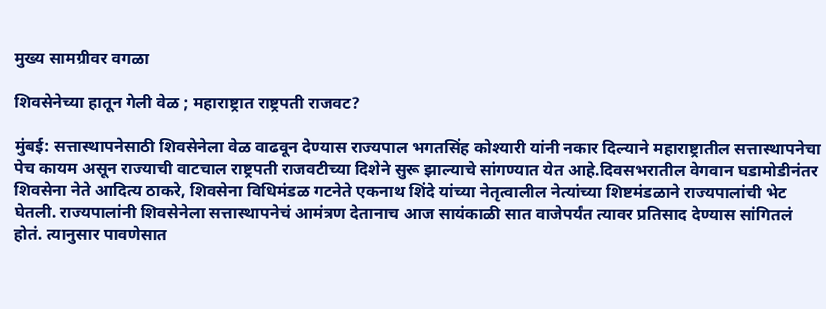मुख्य सामग्रीवर वगळा

शिवसेनेच्या हातून गेली वेळ ; महाराष्ट्रात राष्ट्रपती राजवट?

मुंबई: सत्तास्थापनेसाठी शिवसेनेला वेळ वाढवून देण्यास राज्यपाल भगतसिंह कोश्यारी यांनी नकार दिल्याने महाराष्ट्रातील सत्तास्थापनेचा पेच कायम असून राज्याची वाटचाल राष्ट्रपती राजवटीच्या दिशेने सुरू झाल्याचे सांगण्यात येत आहे.दिवसभरातील वेगवान घडामोडीनंतर शिवसेना नेते आदित्य ठाकरे, शिवसेना विधिमंडळ गटनेते एकनाथ शिंदे यांच्या नेतृत्वालील नेत्यांच्या शिष्टमंडळाने राज्यपालांची भेट घेतली. राज्यपालांनी शिवसेनेला सत्तास्थापनेचं आमंत्रण देतानाच आज सायंकाळी सात वाजेपर्यंत त्यावर प्रतिसाद देण्यास सांगितलं होतं. त्यानुसार पावणेसात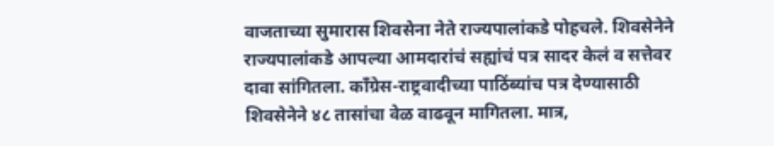वाजताच्या सुमारास शिवसेना नेते राज्यपालांकडे पोहचले. शिवसेनेने राज्यपालांकडे आपल्या आमदारांचं सह्यांचं पत्र सादर केलं व सत्तेवर दावा सांगितला. काँग्रेस-राष्ट्रवादीच्या पाठिंब्यांच पत्र देण्यासाठी शिवसेनेने ४८ तासांचा वेळ वाढवून मागितला. मात्र,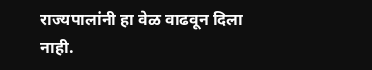राज्यपालांनी हा वेळ वाढवून दिला नाही.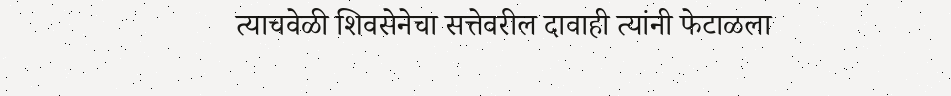त्याचवेळी शिवसेनेचा सत्तेवरील दावाही त्यांनी फेटाळला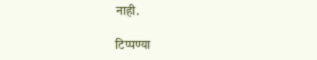नाही.

टिप्पण्या